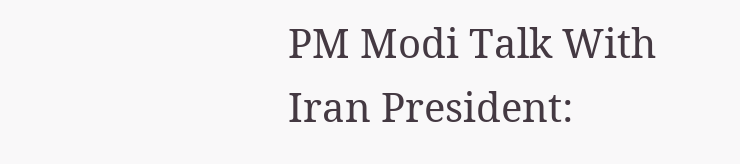PM Modi Talk With Iran President: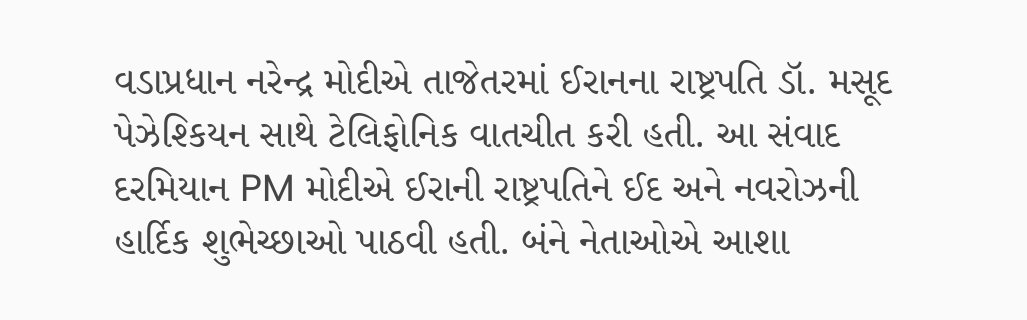વડાપ્રધાન નરેન્દ્ર મોદીએ તાજેતરમાં ઈરાનના રાષ્ટ્રપતિ ડૉ. મસૂદ પેઝેશ્કિયન સાથે ટેલિફોનિક વાતચીત કરી હતી. આ સંવાદ દરમિયાન PM મોદીએ ઈરાની રાષ્ટ્રપતિને ઈદ અને નવરોઝની હાર્દિક શુભેચ્છાઓ પાઠવી હતી. બંને નેતાઓએ આશા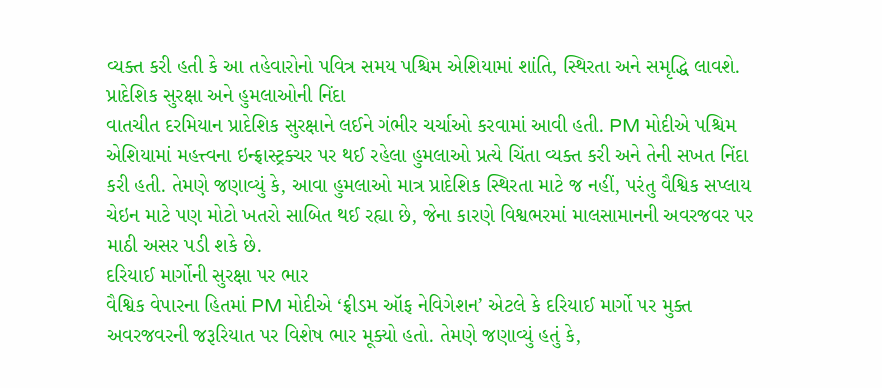વ્યક્ત કરી હતી કે આ તહેવારોનો પવિત્ર સમય પશ્ચિમ એશિયામાં શાંતિ, સ્થિરતા અને સમૃદ્ધિ લાવશે.
પ્રાદેશિક સુરક્ષા અને હુમલાઓની નિંદા
વાતચીત દરમિયાન પ્રાદેશિક સુરક્ષાને લઈને ગંભીર ચર્ચાઓ કરવામાં આવી હતી. PM મોદીએ પશ્ચિમ એશિયામાં મહત્ત્વના ઇન્ફ્રાસ્ટ્રક્ચર પર થઈ રહેલા હુમલાઓ પ્રત્યે ચિંતા વ્યક્ત કરી અને તેની સખત નિંદા કરી હતી. તેમણે જણાવ્યું કે, આવા હુમલાઓ માત્ર પ્રાદેશિક સ્થિરતા માટે જ નહીં, પરંતુ વૈશ્વિક સપ્લાય ચેઇન માટે પણ મોટો ખતરો સાબિત થઈ રહ્યા છે, જેના કારણે વિશ્વભરમાં માલસામાનની અવરજવર પર માઠી અસર પડી શકે છે.
દરિયાઈ માર્ગોની સુરક્ષા પર ભાર
વૈશ્વિક વેપારના હિતમાં PM મોદીએ ‘ફ્રીડમ ઑફ નેવિગેશન’ એટલે કે દરિયાઈ માર્ગો પર મુક્ત અવરજવરની જરૂરિયાત પર વિશેષ ભાર મૂક્યો હતો. તેમણે જણાવ્યું હતું કે,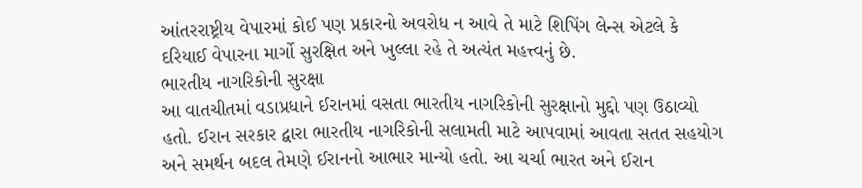આંતરરાષ્ટ્રીય વેપારમાં કોઈ પણ પ્રકારનો અવરોધ ન આવે તે માટે શિપિંગ લેન્સ એટલે કે દરિયાઈ વેપારના માર્ગો સુરક્ષિત અને ખુલ્લા રહે તે અત્યંત મહત્ત્વનું છે.
ભારતીય નાગરિકોની સુરક્ષા
આ વાતચીતમાં વડાપ્રધાને ઈરાનમાં વસતા ભારતીય નાગરિકોની સુરક્ષાનો મુદ્દો પણ ઉઠાવ્યો હતો. ઈરાન સરકાર દ્વારા ભારતીય નાગરિકોની સલામતી માટે આપવામાં આવતા સતત સહયોગ અને સમર્થન બદલ તેમણે ઈરાનનો આભાર માન્યો હતો. આ ચર્ચા ભારત અને ઈરાન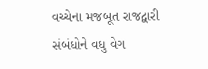વચ્ચેના મજબૂત રાજદ્વારી સંબંધોને વધુ વેગ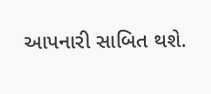આપનારી સાબિત થશે.